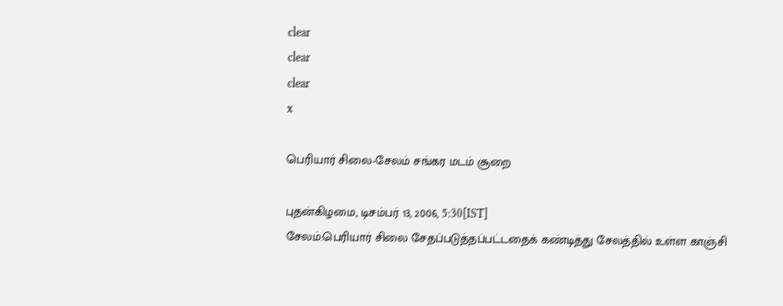clear
clear
clear
x

பெரியார் சிலை-சேலம் சங்கர மடம் சூறை

புதன்கிழமை, டிசம்பர் 13, 2006, 5:30[IST]
சேலம்:பெரியார் சிலை சேதப்படுத்தப்பட்டதைக் கண்டித்து சேலத்தில் உள்ள காஞ்சி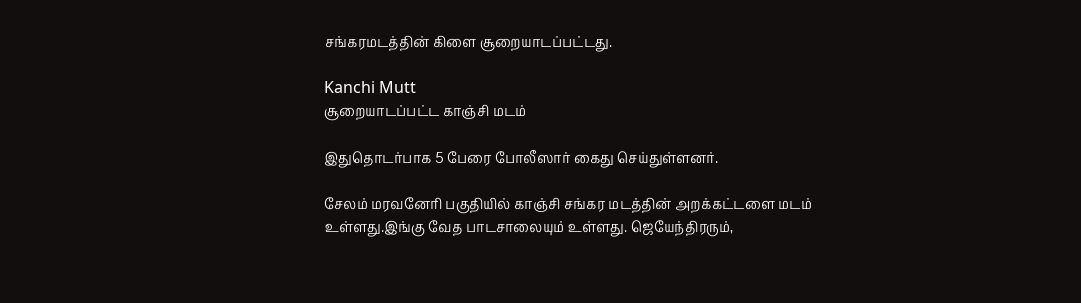சங்கரமடத்தின் கிளை சூறையாடப்பட்டது.

Kanchi Mutt
சூறையாடப்பட்ட காஞ்சி மடம்

இதுதொடர்பாக 5 பேரை போலீஸார் கைது செய்துள்ளனர்.

சேலம் மரவனேரி பகுதியில் காஞ்சி சங்கர மடத்தின் அறக்கட்டளை மடம் உள்ளது.இங்கு வேத பாடசாலையும் உள்ளது. ஜெயேந்திரரும்,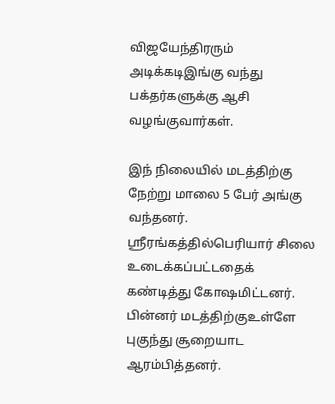விஜயேந்திரரும் அடிக்கடிஇங்கு வந்து பக்தர்களுக்கு ஆசி வழங்குவார்கள்.

இந் நிலையில் மடத்திற்கு நேற்று மாலை 5 பேர் அங்கு வந்தனர். ஸ்ரீரங்கத்தில்பெரியார் சிலை உடைக்கப்பட்டதைக் கண்டித்து கோஷமிட்டனர். பின்னர் மடத்திற்குஉள்ளே புகுந்து சூறையாட ஆரம்பித்தனர்.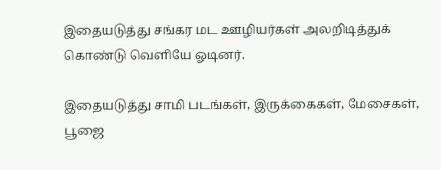இதையடுத்து சங்கர மட ஊழியர்கள் அலறிடித்துக் கொண்டு வெளியே ஓடினர்.

இதையடுத்து சாமி படங்கள், இருக்கைகள், மேசைகள், பூஜை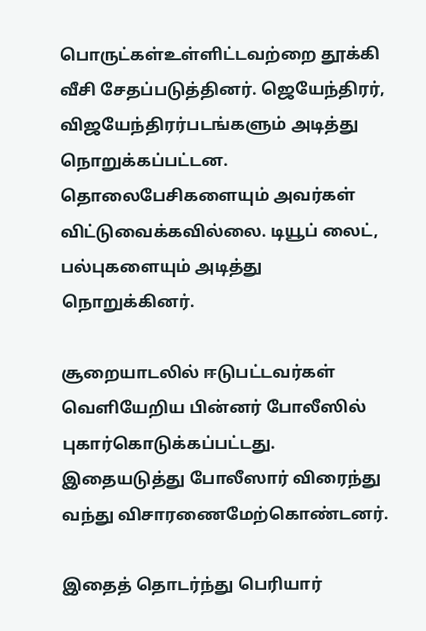பொருட்கள்உள்ளிட்டவற்றை தூக்கி வீசி சேதப்படுத்தினர். ஜெயேந்திரர், விஜயேந்திரர்படங்களும் அடித்து நொறுக்கப்பட்டன. தொலைபேசிகளையும் அவர்கள் விட்டுவைக்கவில்லை. டியூப் லைட், பல்புகளையும் அடித்து நொறுக்கினர்.

சூறையாடலில் ஈடுபட்டவர்கள் வெளியேறிய பின்னர் போலீஸில் புகார்கொடுக்கப்பட்டது. இதையடுத்து போலீஸார் விரைந்து வந்து விசாரணைமேற்கொண்டனர்.

இதைத் தொடர்ந்து பெரியார்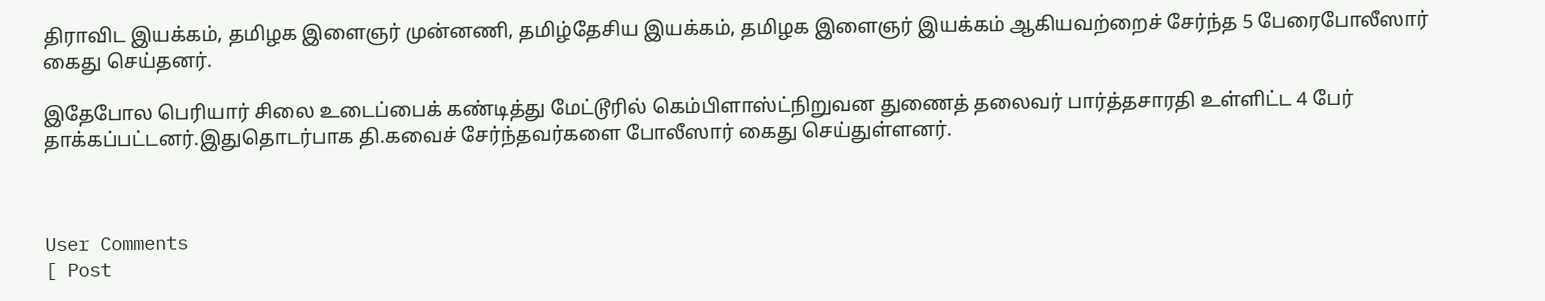திராவிட இயக்கம், தமிழக இளைஞர் முன்னணி, தமிழ்தேசிய இயக்கம், தமிழக இளைஞர் இயக்கம் ஆகியவற்றைச் சேர்ந்த 5 பேரைபோலீஸார் கைது செய்தனர்.

இதேபோல பெரியார் சிலை உடைப்பைக் கண்டித்து மேட்டூரில் கெம்பிளாஸ்ட்நிறுவன துணைத் தலைவர் பார்த்தசாரதி உள்ளிட்ட 4 பேர் தாக்கப்பட்டனர்.இதுதொடர்பாக தி.கவைச் சேர்ந்தவர்களை போலீஸார் கைது செய்துள்ளனர்.



User Comments
[ Post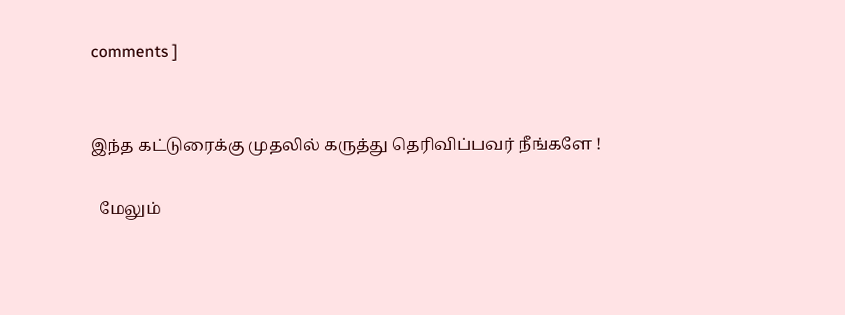comments ]


இந்த கட்டுரைக்கு முதலில் கருத்து தெரிவிப்பவர் நீங்களே !

  மேலும்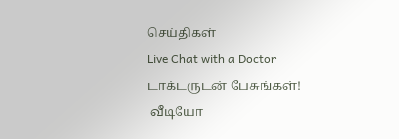செய்திகள்
Live Chat with a Doctor
டாக்டருடன் பேசுங்கள்!
 வீடியோ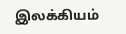இலக்கியம்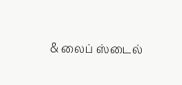& லைப் ஸ்டைல்